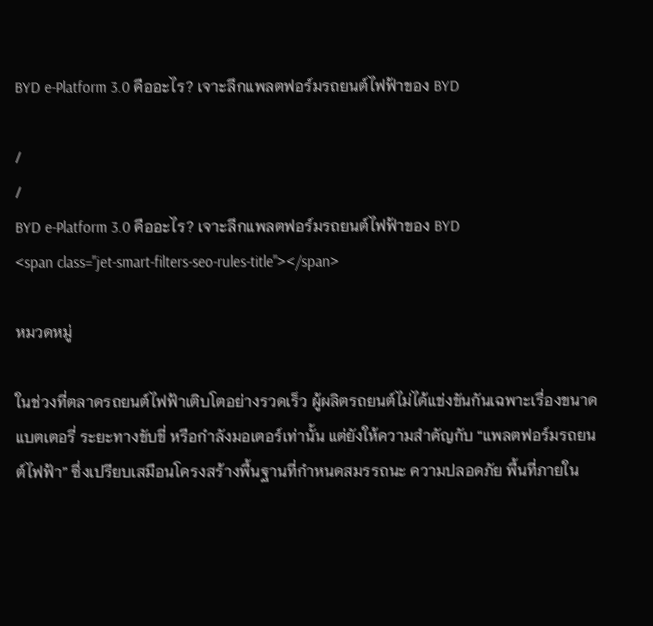BYD e-Platform 3.0 คืออะไร? เจาะลึกแพลตฟอร์มรถยนต์ไฟฟ้าของ BYD

/
/
BYD e-Platform 3.0 คืออะไร? เจาะลึกแพลตฟอร์มรถยนต์ไฟฟ้าของ BYD
<span class="jet-smart-filters-seo-rules-title"></span>

หมวดหมู่

ในช่วงที่ตลาดรถยนต์ไฟฟ้าเติบโตอย่างรวดเร็ว ผู้ผลิตรถยนต์ไม่ได้แข่งขันกันเฉพาะเรื่องขนาดแบตเตอรี่ ระยะทางขับขี่ หรือกำลังมอเตอร์เท่านั้น แต่ยังให้ความสำคัญกับ “แพลตฟอร์มรถยนต์ไฟฟ้า” ซึ่งเปรียบเสมือนโครงสร้างพื้นฐานที่กำหนดสมรรถนะ ความปลอดภัย พื้นที่ภายใน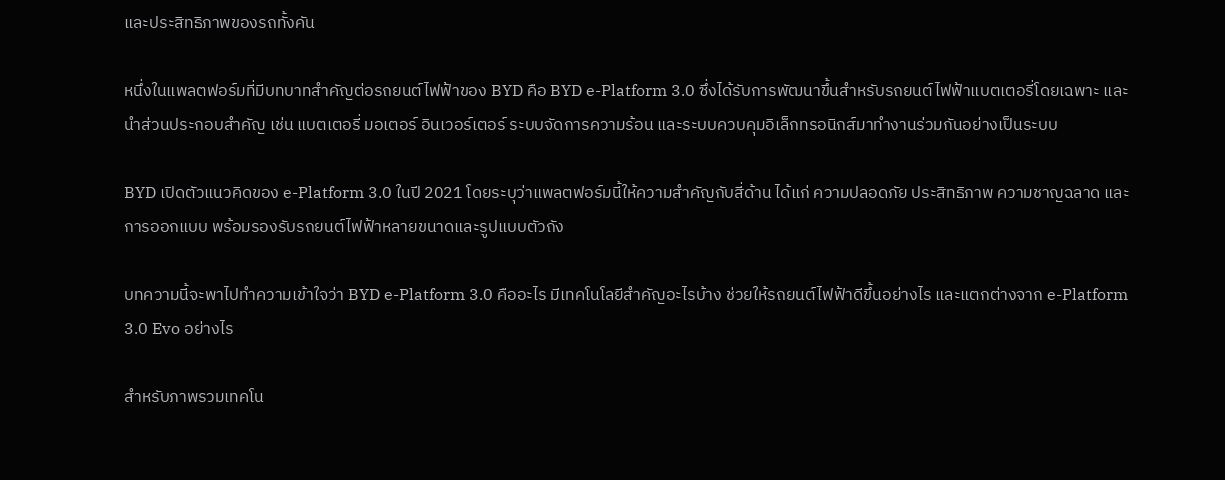และประสิทธิภาพของรถทั้งคัน

หนึ่งในแพลตฟอร์มที่มีบทบาทสำคัญต่อรถยนต์ไฟฟ้าของ BYD คือ BYD e-Platform 3.0 ซึ่งได้รับการพัฒนาขึ้นสำหรับรถยนต์ไฟฟ้าแบตเตอรี่โดยเฉพาะ และนำส่วนประกอบสำคัญ เช่น แบตเตอรี่ มอเตอร์ อินเวอร์เตอร์ ระบบจัดการความร้อน และระบบควบคุมอิเล็กทรอนิกส์มาทำงานร่วมกันอย่างเป็นระบบ

BYD เปิดตัวแนวคิดของ e-Platform 3.0 ในปี 2021 โดยระบุว่าแพลตฟอร์มนี้ให้ความสำคัญกับสี่ด้าน ได้แก่ ความปลอดภัย ประสิทธิภาพ ความชาญฉลาด และการออกแบบ พร้อมรองรับรถยนต์ไฟฟ้าหลายขนาดและรูปแบบตัวถัง

บทความนี้จะพาไปทำความเข้าใจว่า BYD e-Platform 3.0 คืออะไร มีเทคโนโลยีสำคัญอะไรบ้าง ช่วยให้รถยนต์ไฟฟ้าดีขึ้นอย่างไร และแตกต่างจาก e-Platform 3.0 Evo อย่างไร

สำหรับภาพรวมเทคโน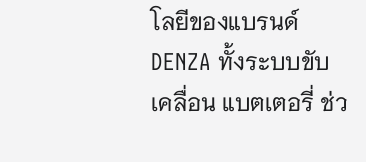โลยีของแบรนด์ DENZA ทั้งระบบขับเคลื่อน แบตเตอรี่ ช่ว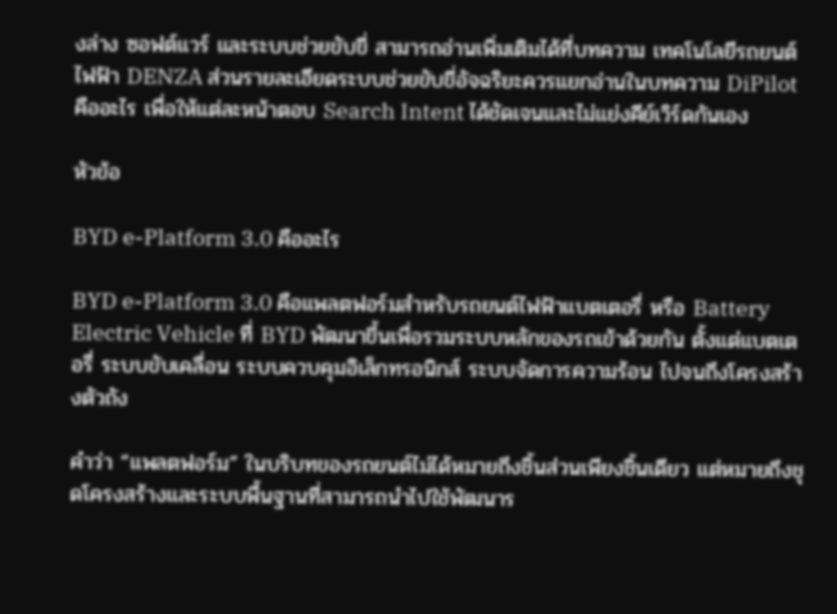งล่าง ซอฟต์แวร์ และระบบช่วยขับขี่ สามารถอ่านเพิ่มเติมได้ที่บทความ เทคโนโลยีรถยนต์ไฟฟ้า DENZA ส่วนรายละเอียดระบบช่วยขับขี่อัจฉริยะควรแยกอ่านในบทความ DiPilot คืออะไร เพื่อให้แต่ละหน้าตอบ Search Intent ได้ชัดเจนและไม่แย่งคีย์เวิร์ดกันเอง

หัวข้อ

BYD e-Platform 3.0 คืออะไร

BYD e-Platform 3.0 คือแพลตฟอร์มสำหรับรถยนต์ไฟฟ้าแบตเตอรี่ หรือ Battery Electric Vehicle ที่ BYD พัฒนาขึ้นเพื่อรวมระบบหลักของรถเข้าด้วยกัน ตั้งแต่แบตเตอรี่ ระบบขับเคลื่อน ระบบควบคุมอิเล็กทรอนิกส์ ระบบจัดการความร้อน ไปจนถึงโครงสร้างตัวถัง

คำว่า “แพลตฟอร์ม” ในบริบทของรถยนต์ไม่ได้หมายถึงชิ้นส่วนเพียงชิ้นเดียว แต่หมายถึงชุดโครงสร้างและระบบพื้นฐานที่สามารถนำไปใช้พัฒนาร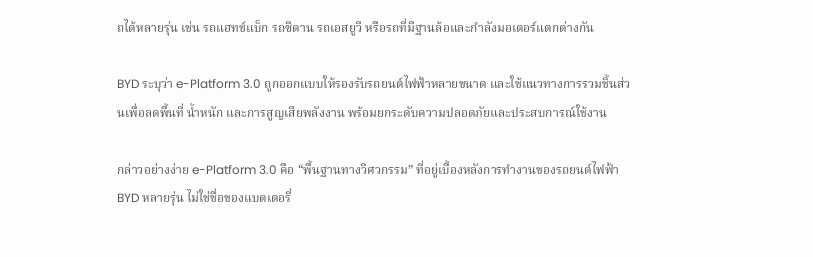ถได้หลายรุ่น เช่น รถแฮทช์แบ็ก รถซีดาน รถเอสยูวี หรือรถที่มีฐานล้อและกำลังมอเตอร์แตกต่างกัน

BYD ระบุว่า e-Platform 3.0 ถูกออกแบบให้รองรับรถยนต์ไฟฟ้าหลายขนาด และใช้แนวทางการรวมชิ้นส่วนเพื่อลดพื้นที่ น้ำหนัก และการสูญเสียพลังงาน พร้อมยกระดับความปลอดภัยและประสบการณ์ใช้งาน

กล่าวอย่างง่าย e-Platform 3.0 คือ “พื้นฐานทางวิศวกรรม” ที่อยู่เบื้องหลังการทำงานของรถยนต์ไฟฟ้า BYD หลายรุ่น ไม่ใช่ชื่อของแบตเตอรี่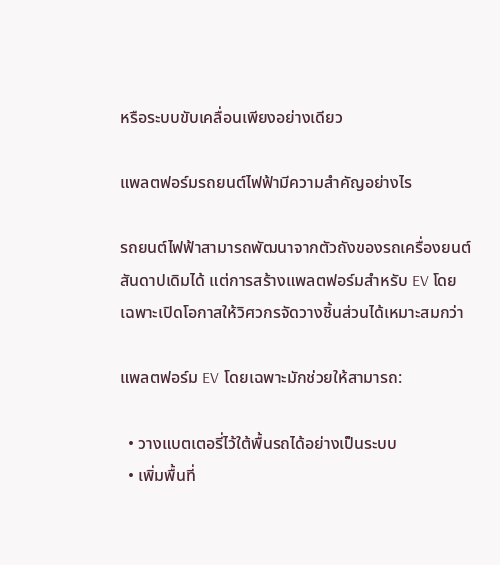หรือระบบขับเคลื่อนเพียงอย่างเดียว

แพลตฟอร์มรถยนต์ไฟฟ้ามีความสำคัญอย่างไร

รถยนต์ไฟฟ้าสามารถพัฒนาจากตัวถังของรถเครื่องยนต์สันดาปเดิมได้ แต่การสร้างแพลตฟอร์มสำหรับ EV โดยเฉพาะเปิดโอกาสให้วิศวกรจัดวางชิ้นส่วนได้เหมาะสมกว่า

แพลตฟอร์ม EV โดยเฉพาะมักช่วยให้สามารถ:

  • วางแบตเตอรี่ไว้ใต้พื้นรถได้อย่างเป็นระบบ
  • เพิ่มพื้นที่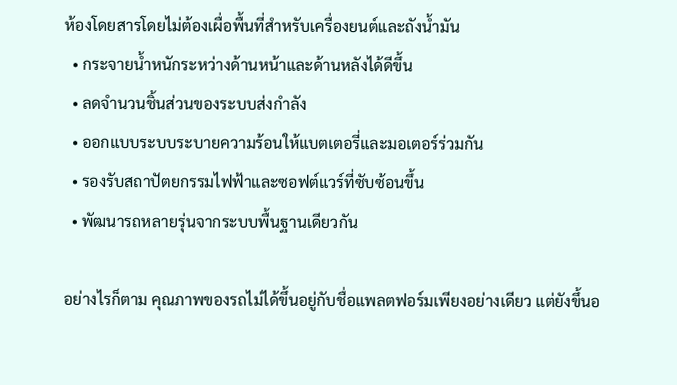ห้องโดยสารโดยไม่ต้องเผื่อพื้นที่สำหรับเครื่องยนต์และถังน้ำมัน
  • กระจายน้ำหนักระหว่างด้านหน้าและด้านหลังได้ดีขึ้น
  • ลดจำนวนชิ้นส่วนของระบบส่งกำลัง
  • ออกแบบระบบระบายความร้อนให้แบตเตอรี่และมอเตอร์ร่วมกัน
  • รองรับสถาปัตยกรรมไฟฟ้าและซอฟต์แวร์ที่ซับซ้อนขึ้น
  • พัฒนารถหลายรุ่นจากระบบพื้นฐานเดียวกัน

อย่างไรก็ตาม คุณภาพของรถไม่ได้ขึ้นอยู่กับชื่อแพลตฟอร์มเพียงอย่างเดียว แต่ยังขึ้นอ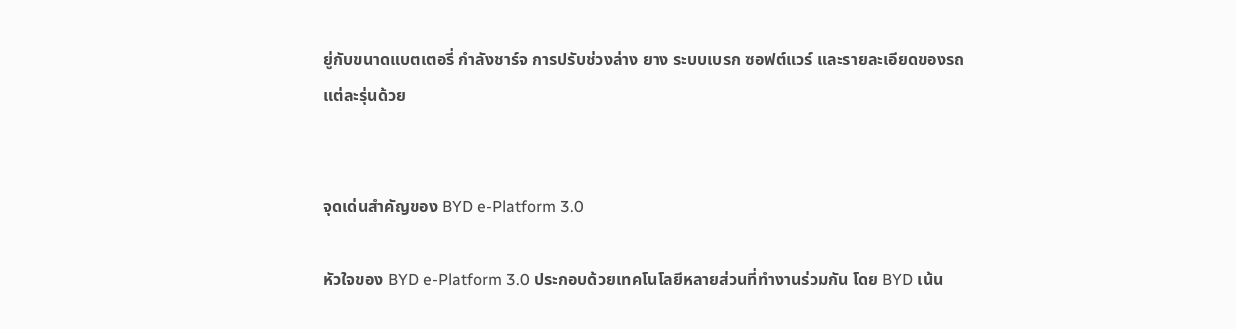ยู่กับขนาดแบตเตอรี่ กำลังชาร์จ การปรับช่วงล่าง ยาง ระบบเบรก ซอฟต์แวร์ และรายละเอียดของรถแต่ละรุ่นด้วย


จุดเด่นสำคัญของ BYD e-Platform 3.0

หัวใจของ BYD e-Platform 3.0 ประกอบด้วยเทคโนโลยีหลายส่วนที่ทำงานร่วมกัน โดย BYD เน้น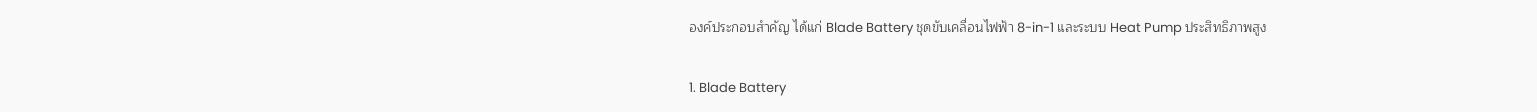องค์ประกอบสำคัญ ได้แก่ Blade Battery ชุดขับเคลื่อนไฟฟ้า 8-in-1 และระบบ Heat Pump ประสิทธิภาพสูง

1. Blade Battery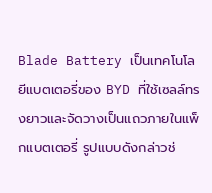Blade Battery เป็นเทคโนโลยีแบตเตอรี่ของ BYD ที่ใช้เซลล์ทรงยาวและจัดวางเป็นแถวภายในแพ็กแบตเตอรี่ รูปแบบดังกล่าวช่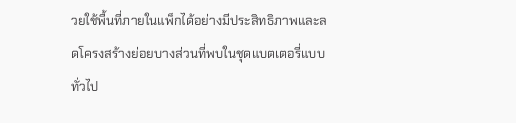วยใช้พื้นที่ภายในแพ็กได้อย่างมีประสิทธิภาพและลดโครงสร้างย่อยบางส่วนที่พบในชุดแบตเตอรี่แบบทั่วไป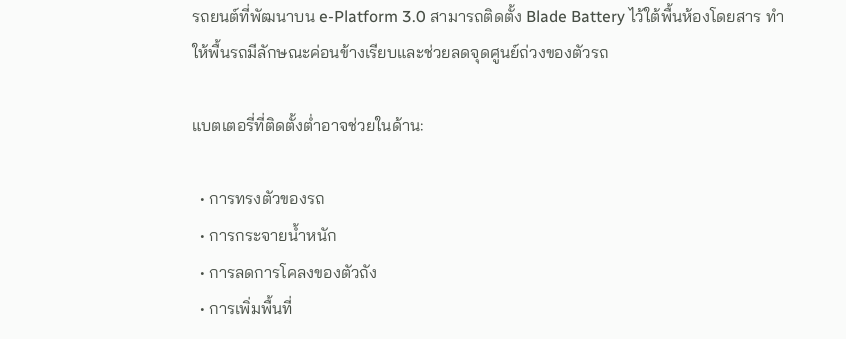รถยนต์ที่พัฒนาบน e-Platform 3.0 สามารถติดตั้ง Blade Battery ไว้ใต้พื้นห้องโดยสาร ทำให้พื้นรถมีลักษณะค่อนข้างเรียบและช่วยลดจุดศูนย์ถ่วงของตัวรถ

แบตเตอรี่ที่ติดตั้งต่ำอาจช่วยในด้าน:

  • การทรงตัวของรถ
  • การกระจายน้ำหนัก
  • การลดการโคลงของตัวถัง
  • การเพิ่มพื้นที่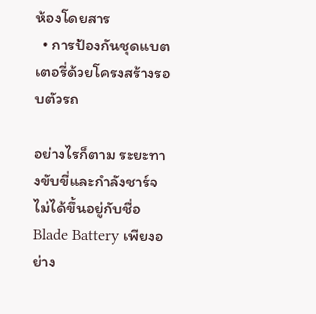ห้องโดยสาร
  • การป้องกันชุดแบตเตอรี่ด้วยโครงสร้างรอบตัวรถ

อย่างไรก็ตาม ระยะทางขับขี่และกำลังชาร์จไม่ได้ขึ้นอยู่กับชื่อ Blade Battery เพียงอย่าง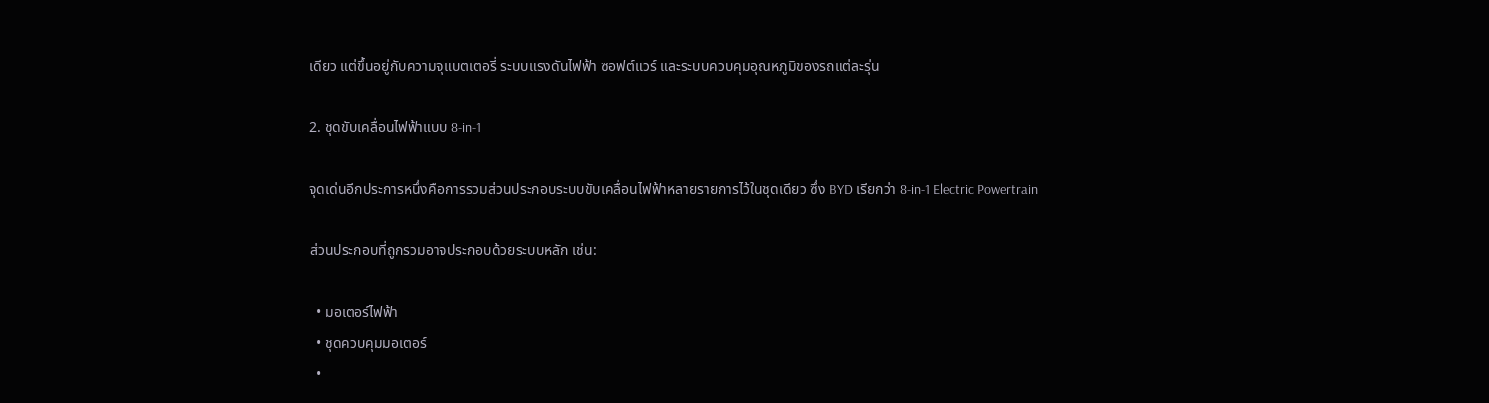เดียว แต่ขึ้นอยู่กับความจุแบตเตอรี่ ระบบแรงดันไฟฟ้า ซอฟต์แวร์ และระบบควบคุมอุณหภูมิของรถแต่ละรุ่น

2. ชุดขับเคลื่อนไฟฟ้าแบบ 8-in-1

จุดเด่นอีกประการหนึ่งคือการรวมส่วนประกอบระบบขับเคลื่อนไฟฟ้าหลายรายการไว้ในชุดเดียว ซึ่ง BYD เรียกว่า 8-in-1 Electric Powertrain

ส่วนประกอบที่ถูกรวมอาจประกอบด้วยระบบหลัก เช่น:

  • มอเตอร์ไฟฟ้า
  • ชุดควบคุมมอเตอร์
  •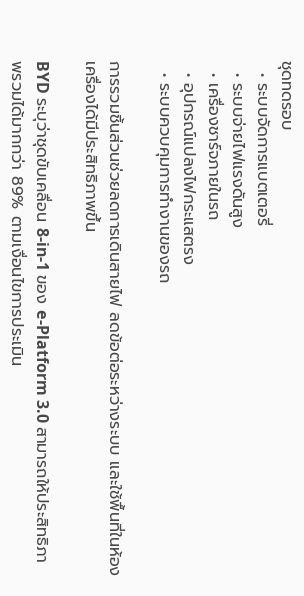ชุดทดรอบ
  • ระบบจัดการแบตเตอรี่
  • ระบบจ่ายไฟแรงดันสูง
  • เครื่องชาร์จภายในรถ
  • อุปกรณ์แปลงไฟกระแสตรง
  • ระบบควบคุมการทำงานของรถ

การรวมชิ้นส่วนช่วยลดการเดินสายไฟ ลดข้อต่อระหว่างระบบ และใช้พื้นที่ในห้องเครื่องได้มีประสิทธิภาพขึ้น

BYD ระบุว่าชุดขับเคลื่อน 8-in-1 ของ e-Platform 3.0 สามารถให้ประสิทธิภาพรวมได้มากกว่า 89% ตามเงื่อนไขการประเมิน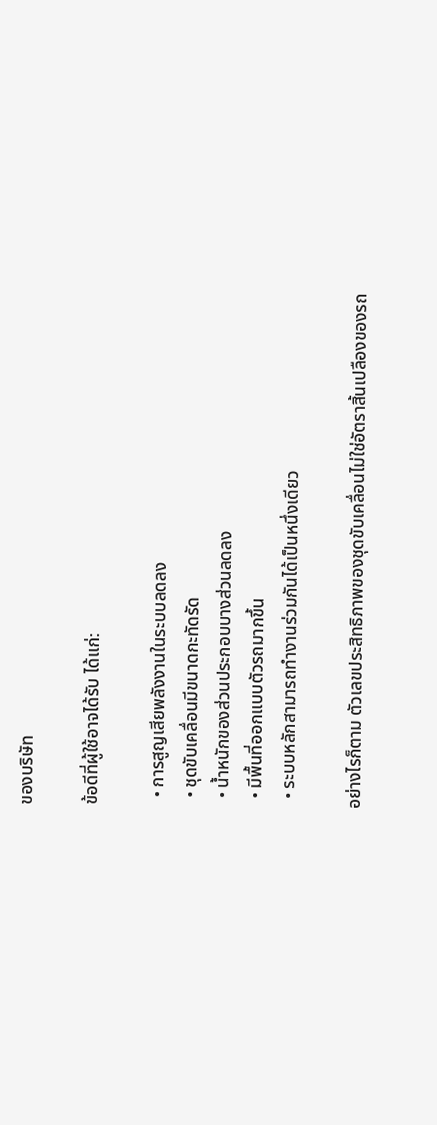ของบริษัท

ข้อดีที่ผู้ใช้อาจได้รับ ได้แก่:

  • การสูญเสียพลังงานในระบบลดลง
  • ชุดขับเคลื่อนมีขนาดกะทัดรัด
  • น้ำหนักของส่วนประกอบบางส่วนลดลง
  • มีพื้นที่ออกแบบตัวรถมากขึ้น
  • ระบบหลักสามารถทำงานร่วมกันได้เป็นหนึ่งเดียว

อย่างไรก็ตาม ตัวเลขประสิทธิภาพของชุดขับเคลื่อนไม่ใช่อัตราสิ้นเปลืองของรถ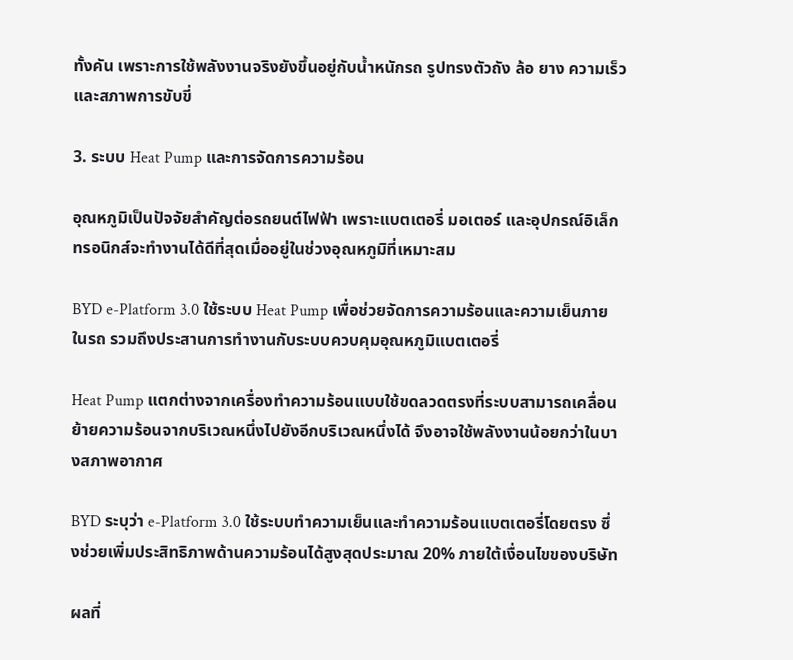ทั้งคัน เพราะการใช้พลังงานจริงยังขึ้นอยู่กับน้ำหนักรถ รูปทรงตัวถัง ล้อ ยาง ความเร็ว และสภาพการขับขี่

3. ระบบ Heat Pump และการจัดการความร้อน

อุณหภูมิเป็นปัจจัยสำคัญต่อรถยนต์ไฟฟ้า เพราะแบตเตอรี่ มอเตอร์ และอุปกรณ์อิเล็กทรอนิกส์จะทำงานได้ดีที่สุดเมื่ออยู่ในช่วงอุณหภูมิที่เหมาะสม

BYD e-Platform 3.0 ใช้ระบบ Heat Pump เพื่อช่วยจัดการความร้อนและความเย็นภายในรถ รวมถึงประสานการทำงานกับระบบควบคุมอุณหภูมิแบตเตอรี่

Heat Pump แตกต่างจากเครื่องทำความร้อนแบบใช้ขดลวดตรงที่ระบบสามารถเคลื่อนย้ายความร้อนจากบริเวณหนึ่งไปยังอีกบริเวณหนึ่งได้ จึงอาจใช้พลังงานน้อยกว่าในบางสภาพอากาศ

BYD ระบุว่า e-Platform 3.0 ใช้ระบบทำความเย็นและทำความร้อนแบตเตอรี่โดยตรง ซึ่งช่วยเพิ่มประสิทธิภาพด้านความร้อนได้สูงสุดประมาณ 20% ภายใต้เงื่อนไขของบริษัท

ผลที่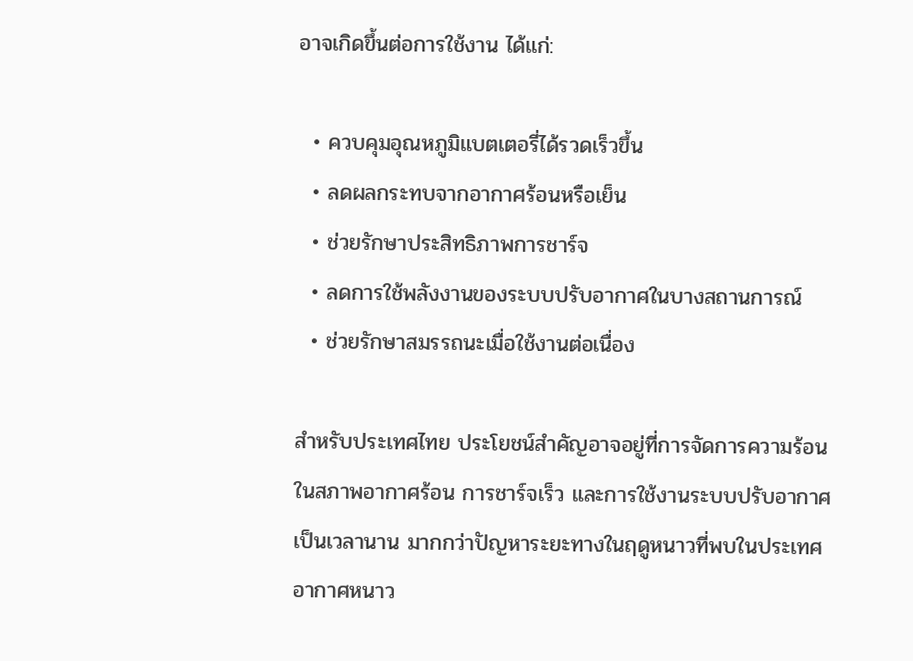อาจเกิดขึ้นต่อการใช้งาน ได้แก่:

  • ควบคุมอุณหภูมิแบตเตอรี่ได้รวดเร็วขึ้น
  • ลดผลกระทบจากอากาศร้อนหรือเย็น
  • ช่วยรักษาประสิทธิภาพการชาร์จ
  • ลดการใช้พลังงานของระบบปรับอากาศในบางสถานการณ์
  • ช่วยรักษาสมรรถนะเมื่อใช้งานต่อเนื่อง

สำหรับประเทศไทย ประโยชน์สำคัญอาจอยู่ที่การจัดการความร้อนในสภาพอากาศร้อน การชาร์จเร็ว และการใช้งานระบบปรับอากาศเป็นเวลานาน มากกว่าปัญหาระยะทางในฤดูหนาวที่พบในประเทศอากาศหนาว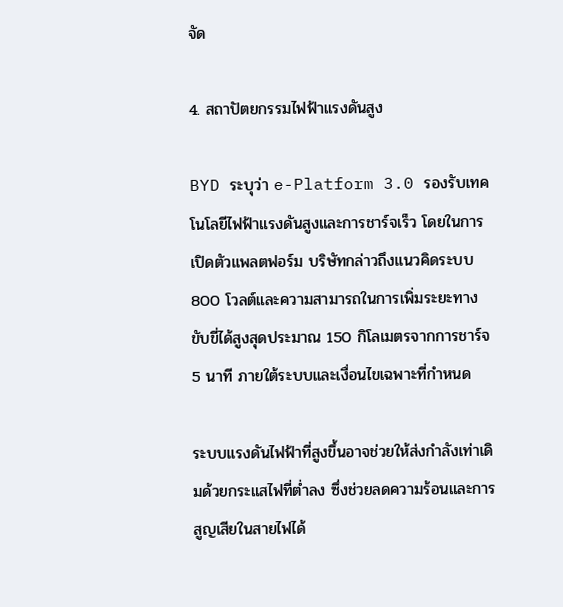จัด

4. สถาปัตยกรรมไฟฟ้าแรงดันสูง

BYD ระบุว่า e-Platform 3.0 รองรับเทคโนโลยีไฟฟ้าแรงดันสูงและการชาร์จเร็ว โดยในการเปิดตัวแพลตฟอร์ม บริษัทกล่าวถึงแนวคิดระบบ 800 โวลต์และความสามารถในการเพิ่มระยะทางขับขี่ได้สูงสุดประมาณ 150 กิโลเมตรจากการชาร์จ 5 นาที ภายใต้ระบบและเงื่อนไขเฉพาะที่กำหนด

ระบบแรงดันไฟฟ้าที่สูงขึ้นอาจช่วยให้ส่งกำลังเท่าเดิมด้วยกระแสไฟที่ต่ำลง ซึ่งช่วยลดความร้อนและการสูญเสียในสายไฟได้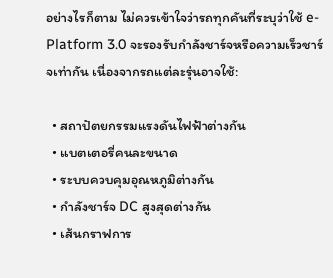อย่างไรก็ตาม ไม่ควรเข้าใจว่ารถทุกคันที่ระบุว่าใช้ e-Platform 3.0 จะรองรับกำลังชาร์จหรือความเร็วชาร์จเท่ากัน เนื่องจากรถแต่ละรุ่นอาจใช้:

  • สถาปัตยกรรมแรงดันไฟฟ้าต่างกัน
  • แบตเตอรี่คนละขนาด
  • ระบบควบคุมอุณหภูมิต่างกัน
  • กำลังชาร์จ DC สูงสุดต่างกัน
  • เส้นกราฟการ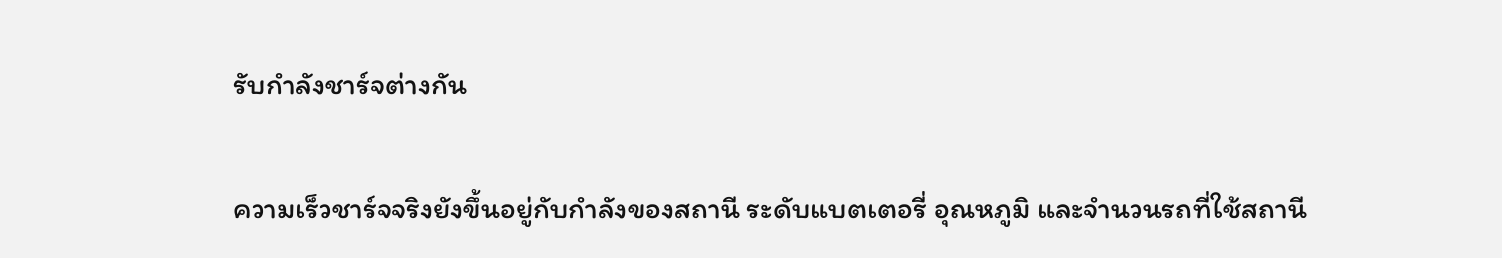รับกำลังชาร์จต่างกัน

ความเร็วชาร์จจริงยังขึ้นอยู่กับกำลังของสถานี ระดับแบตเตอรี่ อุณหภูมิ และจำนวนรถที่ใช้สถานี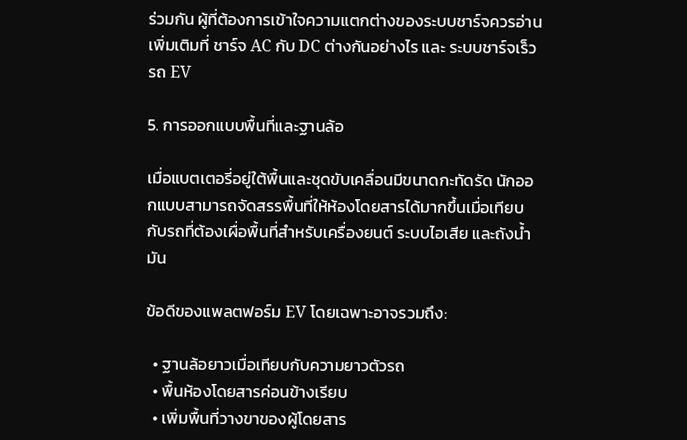ร่วมกัน ผู้ที่ต้องการเข้าใจความแตกต่างของระบบชาร์จควรอ่านเพิ่มเติมที่ ชาร์จ AC กับ DC ต่างกันอย่างไร และ ระบบชาร์จเร็วรถ EV

5. การออกแบบพื้นที่และฐานล้อ

เมื่อแบตเตอรี่อยู่ใต้พื้นและชุดขับเคลื่อนมีขนาดกะทัดรัด นักออกแบบสามารถจัดสรรพื้นที่ให้ห้องโดยสารได้มากขึ้นเมื่อเทียบกับรถที่ต้องเผื่อพื้นที่สำหรับเครื่องยนต์ ระบบไอเสีย และถังน้ำมัน

ข้อดีของแพลตฟอร์ม EV โดยเฉพาะอาจรวมถึง:

  • ฐานล้อยาวเมื่อเทียบกับความยาวตัวรถ
  • พื้นห้องโดยสารค่อนข้างเรียบ
  • เพิ่มพื้นที่วางขาของผู้โดยสาร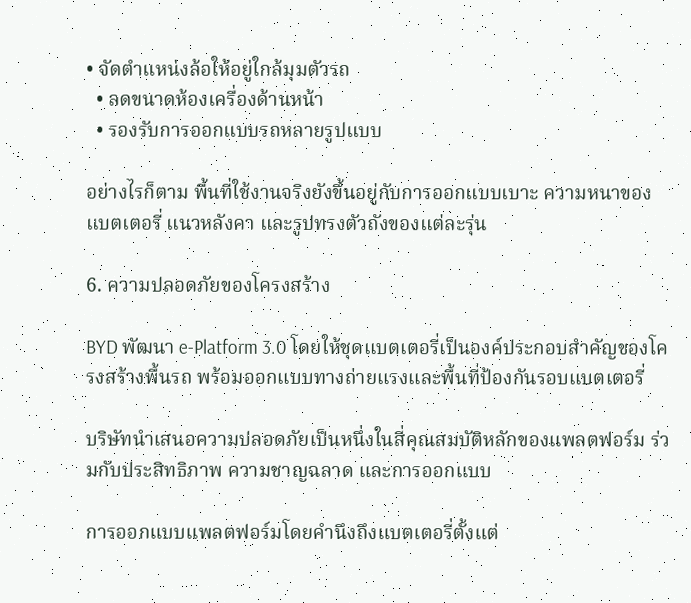• จัดตำแหน่งล้อให้อยู่ใกล้มุมตัวรถ
  • ลดขนาดห้องเครื่องด้านหน้า
  • รองรับการออกแบบรถหลายรูปแบบ

อย่างไรก็ตาม พื้นที่ใช้งานจริงยังขึ้นอยู่กับการออกแบบเบาะ ความหนาของแบตเตอรี่ แนวหลังคา และรูปทรงตัวถังของแต่ละรุ่น

6. ความปลอดภัยของโครงสร้าง

BYD พัฒนา e-Platform 3.0 โดยให้ชุดแบตเตอรี่เป็นองค์ประกอบสำคัญของโครงสร้างพื้นรถ พร้อมออกแบบทางถ่ายแรงและพื้นที่ป้องกันรอบแบตเตอรี่

บริษัทนำเสนอความปลอดภัยเป็นหนึ่งในสี่คุณสมบัติหลักของแพลตฟอร์ม ร่วมกับประสิทธิภาพ ความชาญฉลาด และการออกแบบ

การออกแบบแพลตฟอร์มโดยคำนึงถึงแบตเตอรี่ตั้งแต่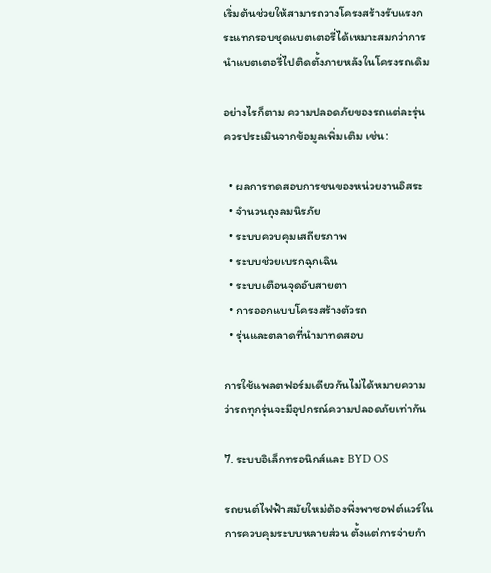เริ่มต้นช่วยให้สามารถวางโครงสร้างรับแรงกระแทกรอบชุดแบตเตอรี่ได้เหมาะสมกว่าการนำแบตเตอรี่ไปติดตั้งภายหลังในโครงรถเดิม

อย่างไรก็ตาม ความปลอดภัยของรถแต่ละรุ่นควรประเมินจากข้อมูลเพิ่มเติม เช่น:

  • ผลการทดสอบการชนของหน่วยงานอิสระ
  • จำนวนถุงลมนิรภัย
  • ระบบควบคุมเสถียรภาพ
  • ระบบช่วยเบรกฉุกเฉิน
  • ระบบเตือนจุดอับสายตา
  • การออกแบบโครงสร้างตัวรถ
  • รุ่นและตลาดที่นำมาทดสอบ

การใช้แพลตฟอร์มเดียวกันไม่ได้หมายความว่ารถทุกรุ่นจะมีอุปกรณ์ความปลอดภัยเท่ากัน

7. ระบบอิเล็กทรอนิกส์และ BYD OS

รถยนต์ไฟฟ้าสมัยใหม่ต้องพึ่งพาซอฟต์แวร์ในการควบคุมระบบหลายส่วน ตั้งแต่การจ่ายกำ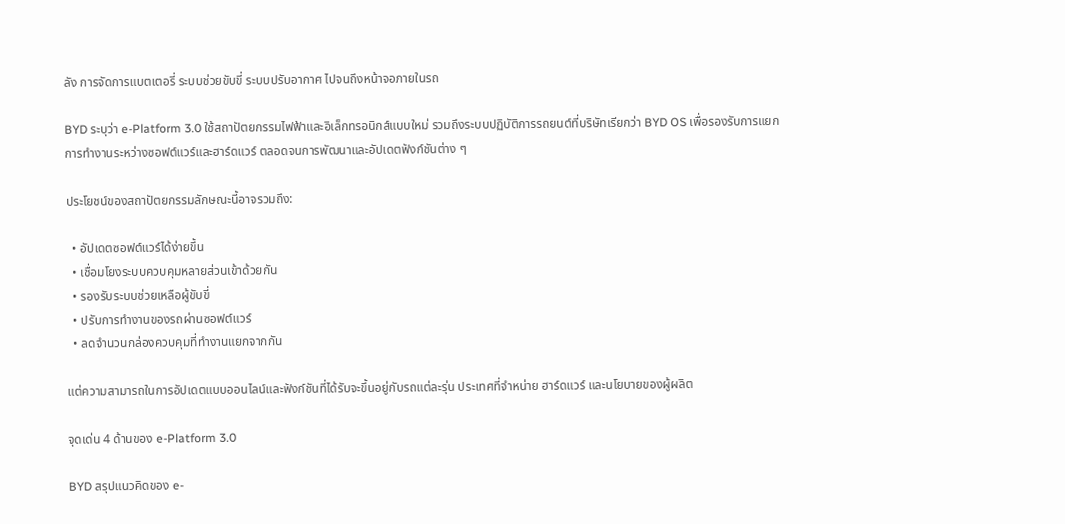ลัง การจัดการแบตเตอรี่ ระบบช่วยขับขี่ ระบบปรับอากาศ ไปจนถึงหน้าจอภายในรถ

BYD ระบุว่า e-Platform 3.0 ใช้สถาปัตยกรรมไฟฟ้าและอิเล็กทรอนิกส์แบบใหม่ รวมถึงระบบปฏิบัติการรถยนต์ที่บริษัทเรียกว่า BYD OS เพื่อรองรับการแยกการทำงานระหว่างซอฟต์แวร์และฮาร์ดแวร์ ตลอดจนการพัฒนาและอัปเดตฟังก์ชันต่าง ๆ

ประโยชน์ของสถาปัตยกรรมลักษณะนี้อาจรวมถึง:

  • อัปเดตซอฟต์แวร์ได้ง่ายขึ้น
  • เชื่อมโยงระบบควบคุมหลายส่วนเข้าด้วยกัน
  • รองรับระบบช่วยเหลือผู้ขับขี่
  • ปรับการทำงานของรถผ่านซอฟต์แวร์
  • ลดจำนวนกล่องควบคุมที่ทำงานแยกจากกัน

แต่ความสามารถในการอัปเดตแบบออนไลน์และฟังก์ชันที่ได้รับจะขึ้นอยู่กับรถแต่ละรุ่น ประเทศที่จำหน่าย ฮาร์ดแวร์ และนโยบายของผู้ผลิต

จุดเด่น 4 ด้านของ e-Platform 3.0

BYD สรุปแนวคิดของ e-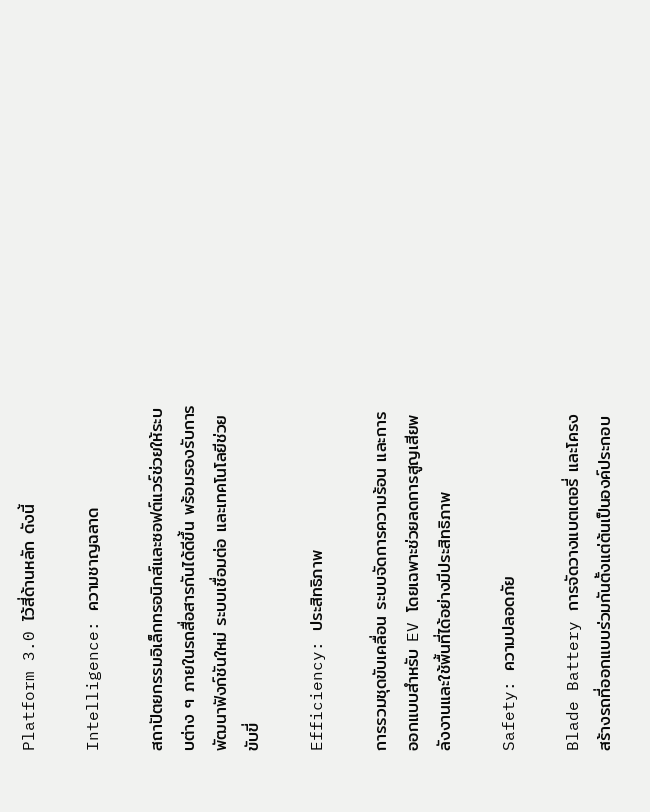Platform 3.0 ไว้สี่ด้านหลัก ดังนี้

Intelligence: ความชาญฉลาด

สถาปัตยกรรมอิเล็กทรอนิกส์และซอฟต์แวร์ช่วยให้ระบบต่าง ๆ ภายในรถสื่อสารกันได้ดีขึ้น พร้อมรองรับการพัฒนาฟังก์ชันใหม่ ระบบเชื่อมต่อ และเทคโนโลยีช่วยขับขี่

Efficiency: ประสิทธิภาพ

การรวมชุดขับเคลื่อน ระบบจัดการความร้อน และการออกแบบสำหรับ EV โดยเฉพาะช่วยลดการสูญเสียพลังงานและใช้พื้นที่ได้อย่างมีประสิทธิภาพ

Safety: ความปลอดภัย

Blade Battery การจัดวางแบตเตอรี่ และโครงสร้างรถที่ออกแบบร่วมกันตั้งแต่ต้นเป็นองค์ประกอบ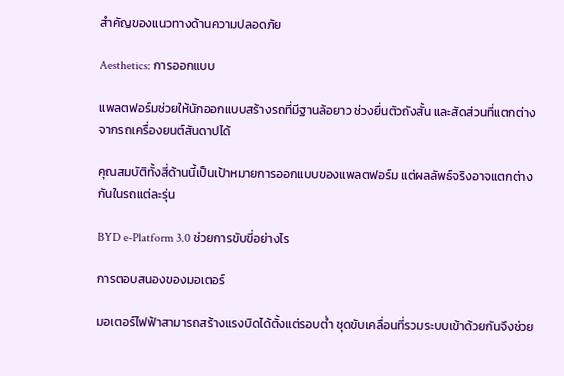สำคัญของแนวทางด้านความปลอดภัย

Aesthetics: การออกแบบ

แพลตฟอร์มช่วยให้นักออกแบบสร้างรถที่มีฐานล้อยาว ช่วงยื่นตัวถังสั้น และสัดส่วนที่แตกต่างจากรถเครื่องยนต์สันดาปได้

คุณสมบัติทั้งสี่ด้านนี้เป็นเป้าหมายการออกแบบของแพลตฟอร์ม แต่ผลลัพธ์จริงอาจแตกต่างกันในรถแต่ละรุ่น

BYD e-Platform 3.0 ช่วยการขับขี่อย่างไร

การตอบสนองของมอเตอร์

มอเตอร์ไฟฟ้าสามารถสร้างแรงบิดได้ตั้งแต่รอบต่ำ ชุดขับเคลื่อนที่รวมระบบเข้าด้วยกันจึงช่วย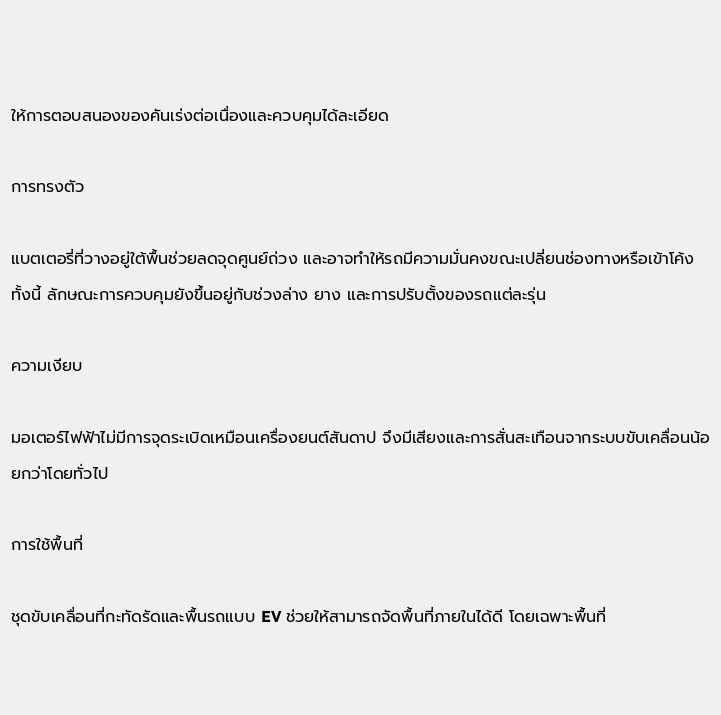ให้การตอบสนองของคันเร่งต่อเนื่องและควบคุมได้ละเอียด

การทรงตัว

แบตเตอรี่ที่วางอยู่ใต้พื้นช่วยลดจุดศูนย์ถ่วง และอาจทำให้รถมีความมั่นคงขณะเปลี่ยนช่องทางหรือเข้าโค้ง ทั้งนี้ ลักษณะการควบคุมยังขึ้นอยู่กับช่วงล่าง ยาง และการปรับตั้งของรถแต่ละรุ่น

ความเงียบ

มอเตอร์ไฟฟ้าไม่มีการจุดระเบิดเหมือนเครื่องยนต์สันดาป จึงมีเสียงและการสั่นสะเทือนจากระบบขับเคลื่อนน้อยกว่าโดยทั่วไป

การใช้พื้นที่

ชุดขับเคลื่อนที่กะทัดรัดและพื้นรถแบบ EV ช่วยให้สามารถจัดพื้นที่ภายในได้ดี โดยเฉพาะพื้นที่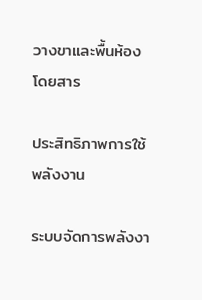วางขาและพื้นห้องโดยสาร

ประสิทธิภาพการใช้พลังงาน

ระบบจัดการพลังงา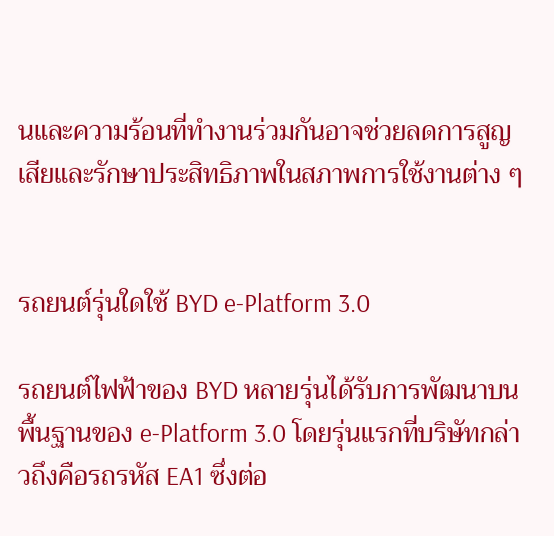นและความร้อนที่ทำงานร่วมกันอาจช่วยลดการสูญเสียและรักษาประสิทธิภาพในสภาพการใช้งานต่าง ๆ


รถยนต์รุ่นใดใช้ BYD e-Platform 3.0

รถยนต์ไฟฟ้าของ BYD หลายรุ่นได้รับการพัฒนาบนพื้นฐานของ e-Platform 3.0 โดยรุ่นแรกที่บริษัทกล่าวถึงคือรถรหัส EA1 ซึ่งต่อ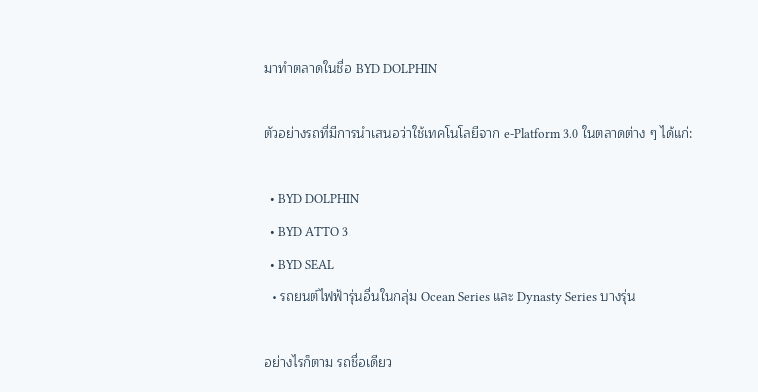มาทำตลาดในชื่อ BYD DOLPHIN

ตัวอย่างรถที่มีการนำเสนอว่าใช้เทคโนโลยีจาก e-Platform 3.0 ในตลาดต่าง ๆ ได้แก่:

  • BYD DOLPHIN
  • BYD ATTO 3
  • BYD SEAL
  • รถยนต์ไฟฟ้ารุ่นอื่นในกลุ่ม Ocean Series และ Dynasty Series บางรุ่น

อย่างไรก็ตาม รถชื่อเดียว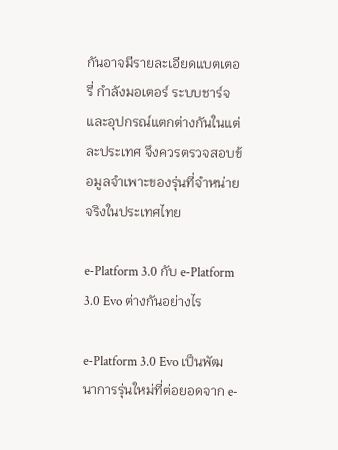กันอาจมีรายละเอียดแบตเตอรี่ กำลังมอเตอร์ ระบบชาร์จ และอุปกรณ์แตกต่างกันในแต่ละประเทศ จึงควรตรวจสอบข้อมูลจำเพาะของรุ่นที่จำหน่ายจริงในประเทศไทย

e-Platform 3.0 กับ e-Platform 3.0 Evo ต่างกันอย่างไร

e-Platform 3.0 Evo เป็นพัฒนาการรุ่นใหม่ที่ต่อยอดจาก e-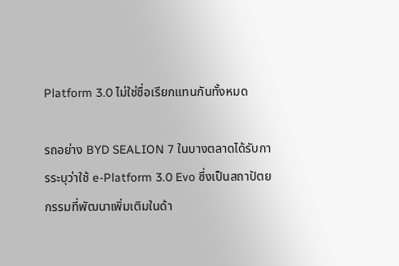Platform 3.0 ไม่ใช่ชื่อเรียกแทนกันทั้งหมด

รถอย่าง BYD SEALION 7 ในบางตลาดได้รับการระบุว่าใช้ e-Platform 3.0 Evo ซึ่งเป็นสถาปัตยกรรมที่พัฒนาเพิ่มเติมในด้า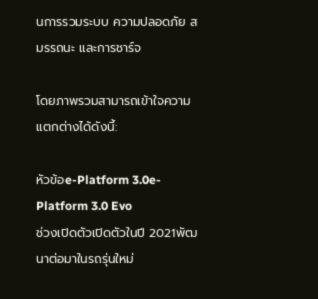นการรวมระบบ ความปลอดภัย สมรรถนะ และการชาร์จ

โดยภาพรวมสามารถเข้าใจความแตกต่างได้ดังนี้:

หัวข้อe-Platform 3.0e-Platform 3.0 Evo
ช่วงเปิดตัวเปิดตัวในปี 2021พัฒนาต่อมาในรถรุ่นใหม่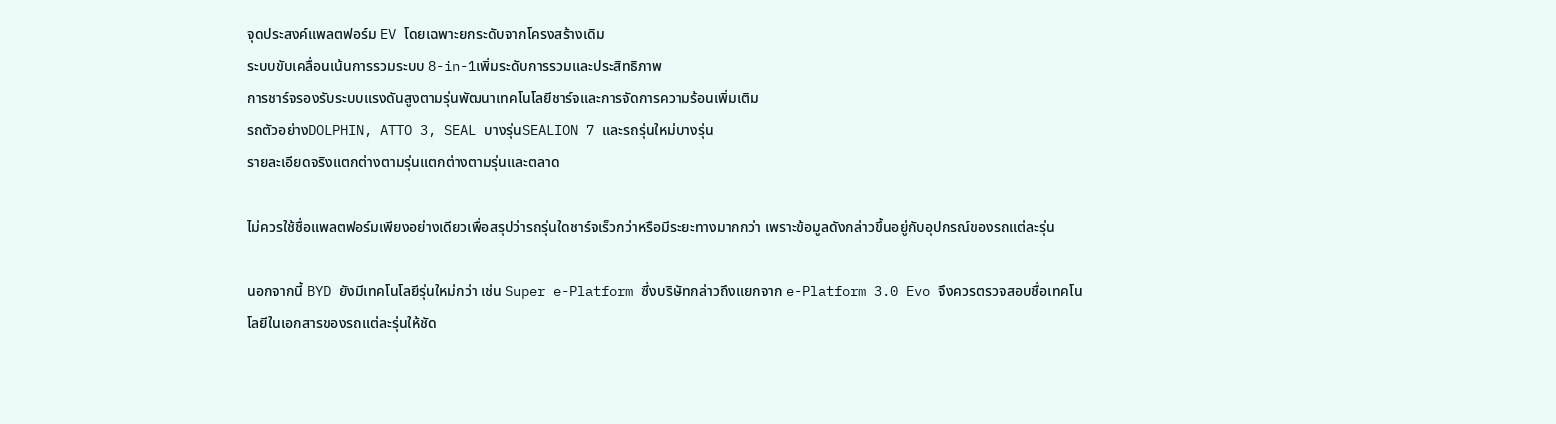จุดประสงค์แพลตฟอร์ม EV โดยเฉพาะยกระดับจากโครงสร้างเดิม
ระบบขับเคลื่อนเน้นการรวมระบบ 8-in-1เพิ่มระดับการรวมและประสิทธิภาพ
การชาร์จรองรับระบบแรงดันสูงตามรุ่นพัฒนาเทคโนโลยีชาร์จและการจัดการความร้อนเพิ่มเติม
รถตัวอย่างDOLPHIN, ATTO 3, SEAL บางรุ่นSEALION 7 และรถรุ่นใหม่บางรุ่น
รายละเอียดจริงแตกต่างตามรุ่นแตกต่างตามรุ่นและตลาด

ไม่ควรใช้ชื่อแพลตฟอร์มเพียงอย่างเดียวเพื่อสรุปว่ารถรุ่นใดชาร์จเร็วกว่าหรือมีระยะทางมากกว่า เพราะข้อมูลดังกล่าวขึ้นอยู่กับอุปกรณ์ของรถแต่ละรุ่น

นอกจากนี้ BYD ยังมีเทคโนโลยีรุ่นใหม่กว่า เช่น Super e-Platform ซึ่งบริษัทกล่าวถึงแยกจาก e-Platform 3.0 Evo จึงควรตรวจสอบชื่อเทคโนโลยีในเอกสารของรถแต่ละรุ่นให้ชัด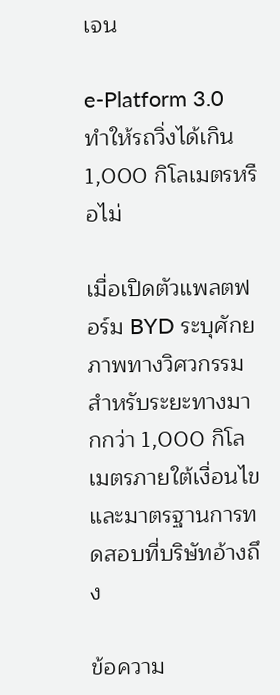เจน

e-Platform 3.0 ทำให้รถวิ่งได้เกิน 1,000 กิโลเมตรหรือไม่

เมื่อเปิดตัวแพลตฟอร์ม BYD ระบุศักยภาพทางวิศวกรรมสำหรับระยะทางมากกว่า 1,000 กิโลเมตรภายใต้เงื่อนไขและมาตรฐานการทดสอบที่บริษัทอ้างถึง

ข้อความ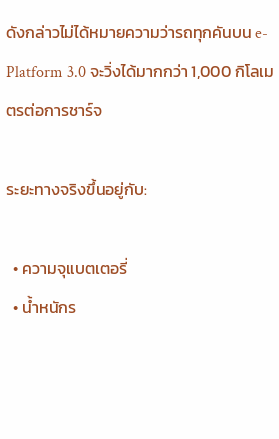ดังกล่าวไม่ได้หมายความว่ารถทุกคันบน e-Platform 3.0 จะวิ่งได้มากกว่า 1,000 กิโลเมตรต่อการชาร์จ

ระยะทางจริงขึ้นอยู่กับ:

  • ความจุแบตเตอรี่
  • น้ำหนักร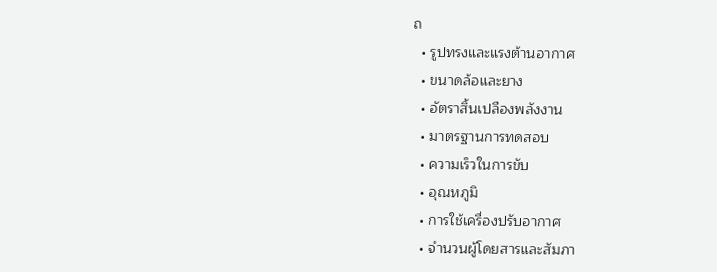ถ
  • รูปทรงและแรงต้านอากาศ
  • ขนาดล้อและยาง
  • อัตราสิ้นเปลืองพลังงาน
  • มาตรฐานการทดสอบ
  • ความเร็วในการขับ
  • อุณหภูมิ
  • การใช้เครื่องปรับอากาศ
  • จำนวนผู้โดยสารและสัมภา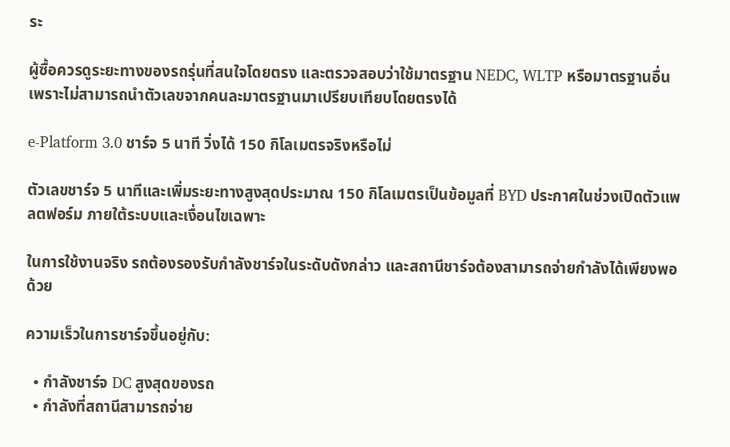ระ

ผู้ซื้อควรดูระยะทางของรถรุ่นที่สนใจโดยตรง และตรวจสอบว่าใช้มาตรฐาน NEDC, WLTP หรือมาตรฐานอื่น เพราะไม่สามารถนำตัวเลขจากคนละมาตรฐานมาเปรียบเทียบโดยตรงได้

e-Platform 3.0 ชาร์จ 5 นาที วิ่งได้ 150 กิโลเมตรจริงหรือไม่

ตัวเลขชาร์จ 5 นาทีและเพิ่มระยะทางสูงสุดประมาณ 150 กิโลเมตรเป็นข้อมูลที่ BYD ประกาศในช่วงเปิดตัวแพลตฟอร์ม ภายใต้ระบบและเงื่อนไขเฉพาะ

ในการใช้งานจริง รถต้องรองรับกำลังชาร์จในระดับดังกล่าว และสถานีชาร์จต้องสามารถจ่ายกำลังได้เพียงพอด้วย

ความเร็วในการชาร์จขึ้นอยู่กับ:

  • กำลังชาร์จ DC สูงสุดของรถ
  • กำลังที่สถานีสามารถจ่าย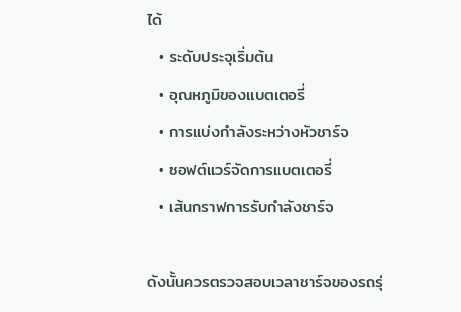ได้
  • ระดับประจุเริ่มต้น
  • อุณหภูมิของแบตเตอรี่
  • การแบ่งกำลังระหว่างหัวชาร์จ
  • ซอฟต์แวร์จัดการแบตเตอรี่
  • เส้นกราฟการรับกำลังชาร์จ

ดังนั้นควรตรวจสอบเวลาชาร์จของรถรุ่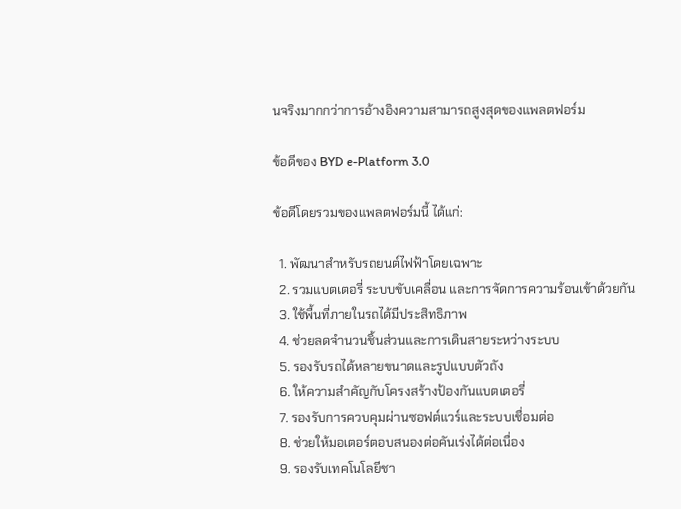นจริงมากกว่าการอ้างอิงความสามารถสูงสุดของแพลตฟอร์ม

ข้อดีของ BYD e-Platform 3.0

ข้อดีโดยรวมของแพลตฟอร์มนี้ ได้แก่:

  1. พัฒนาสำหรับรถยนต์ไฟฟ้าโดยเฉพาะ
  2. รวมแบตเตอรี่ ระบบขับเคลื่อน และการจัดการความร้อนเข้าด้วยกัน
  3. ใช้พื้นที่ภายในรถได้มีประสิทธิภาพ
  4. ช่วยลดจำนวนชิ้นส่วนและการเดินสายระหว่างระบบ
  5. รองรับรถได้หลายขนาดและรูปแบบตัวถัง
  6. ให้ความสำคัญกับโครงสร้างป้องกันแบตเตอรี่
  7. รองรับการควบคุมผ่านซอฟต์แวร์และระบบเชื่อมต่อ
  8. ช่วยให้มอเตอร์ตอบสนองต่อคันเร่งได้ต่อเนื่อง
  9. รองรับเทคโนโลยีชา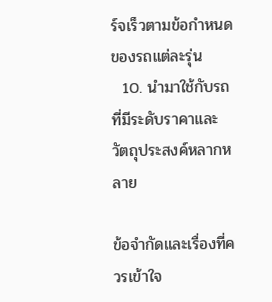ร์จเร็วตามข้อกำหนดของรถแต่ละรุ่น
  10. นำมาใช้กับรถที่มีระดับราคาและวัตถุประสงค์หลากหลาย

ข้อจำกัดและเรื่องที่ควรเข้าใจ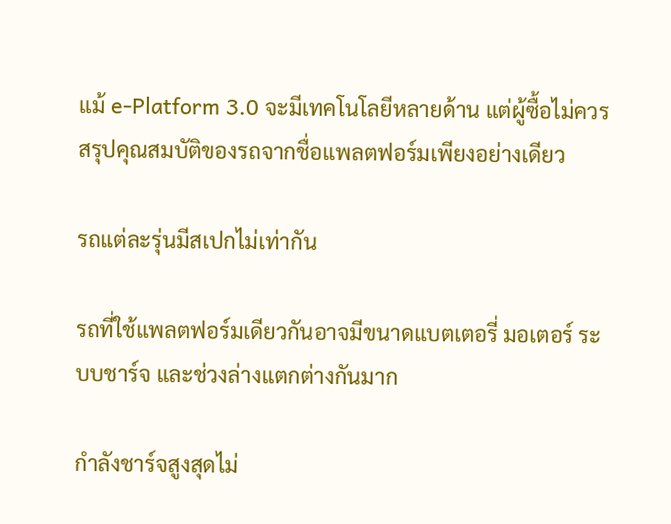แม้ e-Platform 3.0 จะมีเทคโนโลยีหลายด้าน แต่ผู้ซื้อไม่ควรสรุปคุณสมบัติของรถจากชื่อแพลตฟอร์มเพียงอย่างเดียว

รถแต่ละรุ่นมีสเปกไม่เท่ากัน

รถที่ใช้แพลตฟอร์มเดียวกันอาจมีขนาดแบตเตอรี่ มอเตอร์ ระบบชาร์จ และช่วงล่างแตกต่างกันมาก

กำลังชาร์จสูงสุดไม่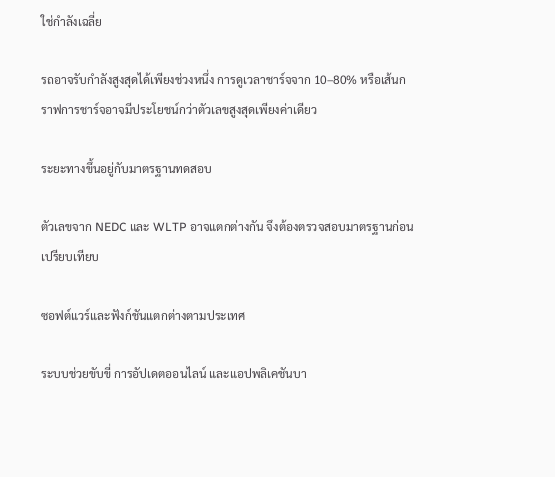ใช่กำลังเฉลี่ย

รถอาจรับกำลังสูงสุดได้เพียงช่วงหนึ่ง การดูเวลาชาร์จจาก 10–80% หรือเส้นกราฟการชาร์จอาจมีประโยชน์กว่าตัวเลขสูงสุดเพียงค่าเดียว

ระยะทางขึ้นอยู่กับมาตรฐานทดสอบ

ตัวเลขจาก NEDC และ WLTP อาจแตกต่างกัน จึงต้องตรวจสอบมาตรฐานก่อนเปรียบเทียบ

ซอฟต์แวร์และฟังก์ชันแตกต่างตามประเทศ

ระบบช่วยขับขี่ การอัปเดตออนไลน์ และแอปพลิเคชันบา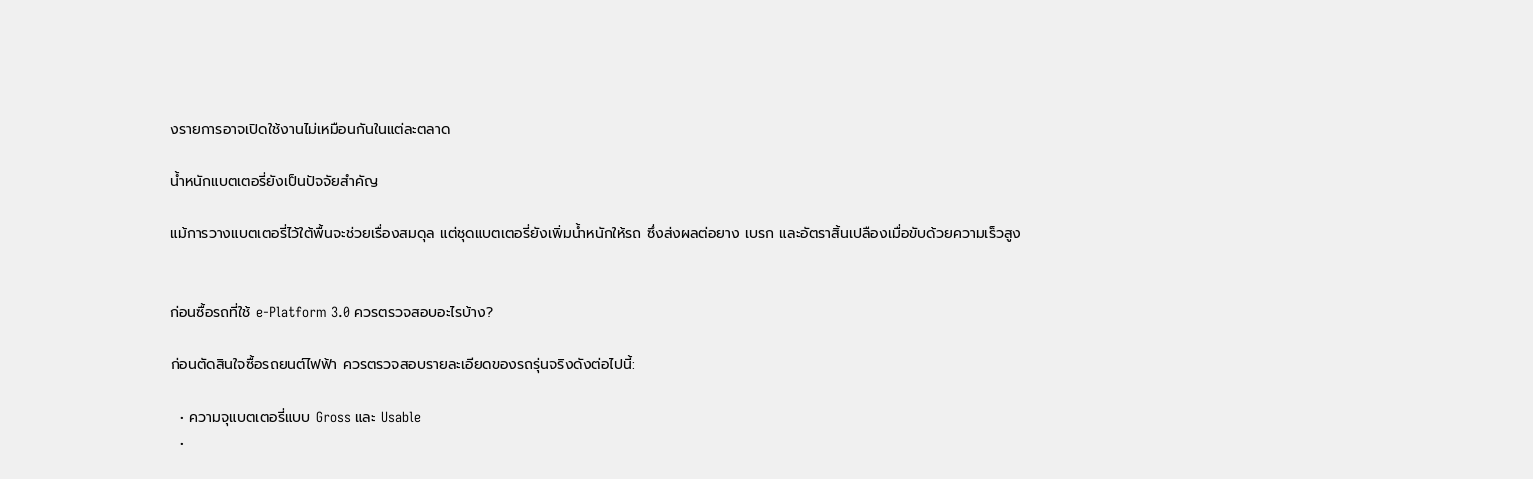งรายการอาจเปิดใช้งานไม่เหมือนกันในแต่ละตลาด

น้ำหนักแบตเตอรี่ยังเป็นปัจจัยสำคัญ

แม้การวางแบตเตอรี่ไว้ใต้พื้นจะช่วยเรื่องสมดุล แต่ชุดแบตเตอรี่ยังเพิ่มน้ำหนักให้รถ ซึ่งส่งผลต่อยาง เบรก และอัตราสิ้นเปลืองเมื่อขับด้วยความเร็วสูง


ก่อนซื้อรถที่ใช้ e-Platform 3.0 ควรตรวจสอบอะไรบ้าง?

ก่อนตัดสินใจซื้อรถยนต์ไฟฟ้า ควรตรวจสอบรายละเอียดของรถรุ่นจริงดังต่อไปนี้:

  • ความจุแบตเตอรี่แบบ Gross และ Usable
  •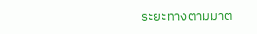ระยะทางตามมาต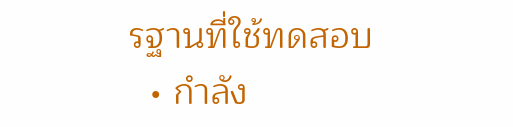รฐานที่ใช้ทดสอบ
  • กำลัง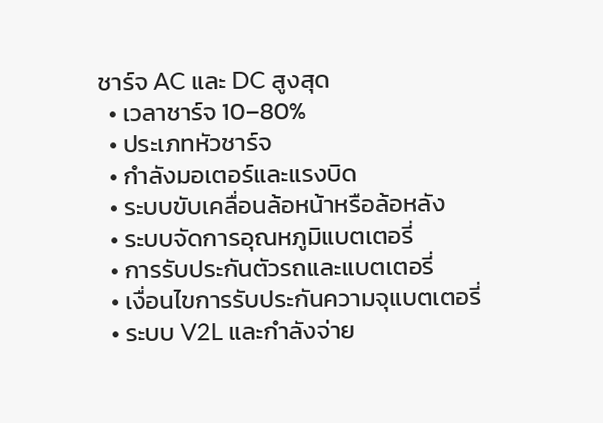ชาร์จ AC และ DC สูงสุด
  • เวลาชาร์จ 10–80%
  • ประเภทหัวชาร์จ
  • กำลังมอเตอร์และแรงบิด
  • ระบบขับเคลื่อนล้อหน้าหรือล้อหลัง
  • ระบบจัดการอุณหภูมิแบตเตอรี่
  • การรับประกันตัวรถและแบตเตอรี่
  • เงื่อนไขการรับประกันความจุแบตเตอรี่
  • ระบบ V2L และกำลังจ่าย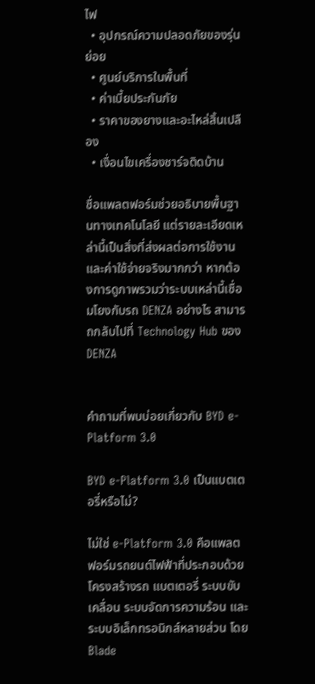ไฟ
  • อุปกรณ์ความปลอดภัยของรุ่นย่อย
  • ศูนย์บริการในพื้นที่
  • ค่าเบี้ยประกันภัย
  • ราคาของยางและอะไหล่สิ้นเปลือง
  • เงื่อนไขเครื่องชาร์จติดบ้าน

ชื่อแพลตฟอร์มช่วยอธิบายพื้นฐานทางเทคโนโลยี แต่รายละเอียดเหล่านี้เป็นสิ่งที่ส่งผลต่อการใช้งานและค่าใช้จ่ายจริงมากกว่า หากต้องการดูภาพรวมว่าระบบเหล่านี้เชื่อมโยงกับรถ DENZA อย่างไร สามารถกลับไปที่ Technology Hub ของ DENZA


คำถามที่พบบ่อยเกี่ยวกับ BYD e-Platform 3.0

BYD e-Platform 3.0 เป็นแบตเตอรี่หรือไม่?

ไม่ใช่ e-Platform 3.0 คือแพลตฟอร์มรถยนต์ไฟฟ้าที่ประกอบด้วยโครงสร้างรถ แบตเตอรี่ ระบบขับเคลื่อน ระบบจัดการความร้อน และระบบอิเล็กทรอนิกส์หลายส่วน โดย Blade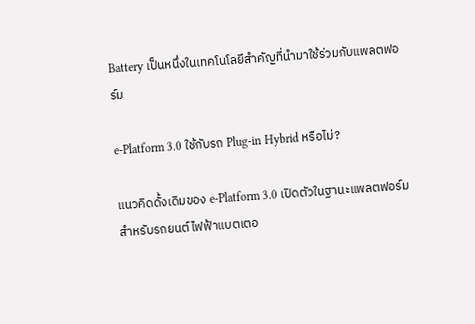Battery เป็นหนึ่งในเทคโนโลยีสำคัญที่นำมาใช้ร่วมกับแพลตฟอร์ม

e-Platform 3.0 ใช้กับรถ Plug-in Hybrid หรือไม่?

แนวคิดดั้งเดิมของ e-Platform 3.0 เปิดตัวในฐานะแพลตฟอร์มสำหรับรถยนต์ไฟฟ้าแบตเตอ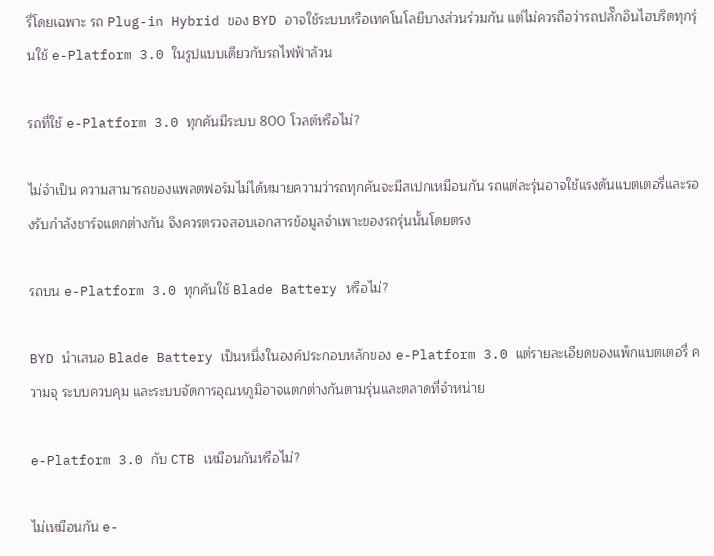รี่โดยเฉพาะ รถ Plug-in Hybrid ของ BYD อาจใช้ระบบหรือเทคโนโลยีบางส่วนร่วมกัน แต่ไม่ควรถือว่ารถปลั๊กอินไฮบริดทุกรุ่นใช้ e-Platform 3.0 ในรูปแบบเดียวกับรถไฟฟ้าล้วน

รถที่ใช้ e-Platform 3.0 ทุกคันมีระบบ 800 โวลต์หรือไม่?

ไม่จำเป็น ความสามารถของแพลตฟอร์มไม่ได้หมายความว่ารถทุกคันจะมีสเปกเหมือนกัน รถแต่ละรุ่นอาจใช้แรงดันแบตเตอรี่และรองรับกำลังชาร์จแตกต่างกัน จึงควรตรวจสอบเอกสารข้อมูลจำเพาะของรถรุ่นนั้นโดยตรง

รถบน e-Platform 3.0 ทุกคันใช้ Blade Battery หรือไม่?

BYD นำเสนอ Blade Battery เป็นหนึ่งในองค์ประกอบหลักของ e-Platform 3.0 แต่รายละเอียดของแพ็กแบตเตอรี่ ความจุ ระบบควบคุม และระบบจัดการอุณหภูมิอาจแตกต่างกันตามรุ่นและตลาดที่จำหน่าย

e-Platform 3.0 กับ CTB เหมือนกันหรือไม่?

ไม่เหมือนกัน e-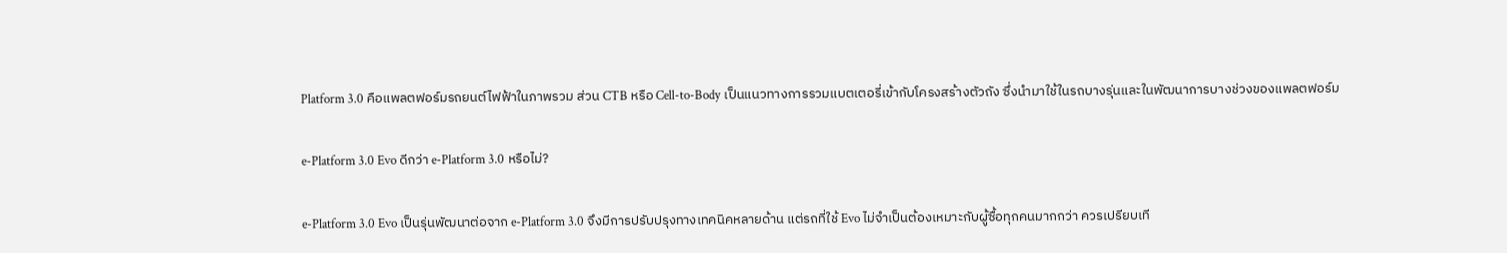Platform 3.0 คือแพลตฟอร์มรถยนต์ไฟฟ้าในภาพรวม ส่วน CTB หรือ Cell-to-Body เป็นแนวทางการรวมแบตเตอรี่เข้ากับโครงสร้างตัวถัง ซึ่งนำมาใช้ในรถบางรุ่นและในพัฒนาการบางช่วงของแพลตฟอร์ม

e-Platform 3.0 Evo ดีกว่า e-Platform 3.0 หรือไม่?

e-Platform 3.0 Evo เป็นรุ่นพัฒนาต่อจาก e-Platform 3.0 จึงมีการปรับปรุงทางเทคนิคหลายด้าน แต่รถที่ใช้ Evo ไม่จำเป็นต้องเหมาะกับผู้ซื้อทุกคนมากกว่า ควรเปรียบเที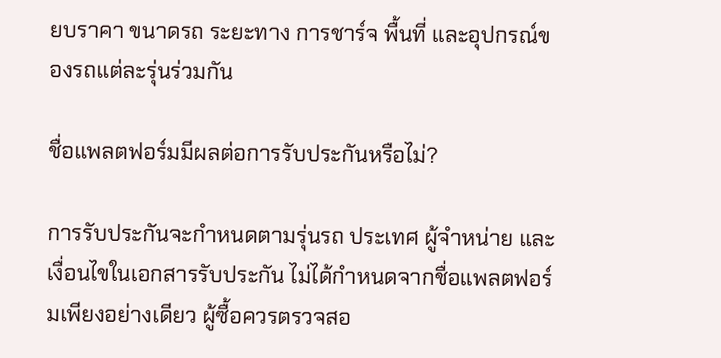ยบราคา ขนาดรถ ระยะทาง การชาร์จ พื้นที่ และอุปกรณ์ของรถแต่ละรุ่นร่วมกัน

ชื่อแพลตฟอร์มมีผลต่อการรับประกันหรือไม่?

การรับประกันจะกำหนดตามรุ่นรถ ประเทศ ผู้จำหน่าย และเงื่อนไขในเอกสารรับประกัน ไม่ได้กำหนดจากชื่อแพลตฟอร์มเพียงอย่างเดียว ผู้ซื้อควรตรวจสอ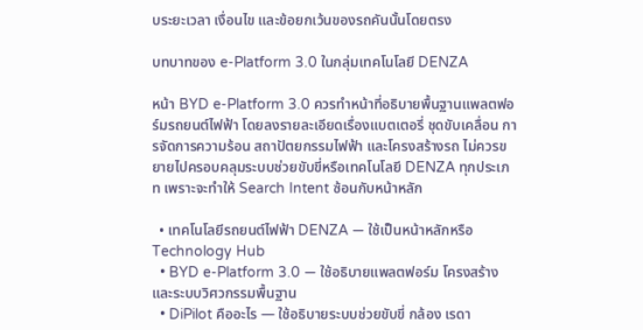บระยะเวลา เงื่อนไข และข้อยกเว้นของรถคันนั้นโดยตรง

บทบาทของ e-Platform 3.0 ในกลุ่มเทคโนโลยี DENZA

หน้า BYD e-Platform 3.0 ควรทำหน้าที่อธิบายพื้นฐานแพลตฟอร์มรถยนต์ไฟฟ้า โดยลงรายละเอียดเรื่องแบตเตอรี่ ชุดขับเคลื่อน การจัดการความร้อน สถาปัตยกรรมไฟฟ้า และโครงสร้างรถ ไม่ควรขยายไปครอบคลุมระบบช่วยขับขี่หรือเทคโนโลยี DENZA ทุกประเภท เพราะจะทำให้ Search Intent ซ้อนกับหน้าหลัก

  • เทคโนโลยีรถยนต์ไฟฟ้า DENZA — ใช้เป็นหน้าหลักหรือ Technology Hub
  • BYD e-Platform 3.0 — ใช้อธิบายแพลตฟอร์ม โครงสร้าง และระบบวิศวกรรมพื้นฐาน
  • DiPilot คืออะไร — ใช้อธิบายระบบช่วยขับขี่ กล้อง เรดา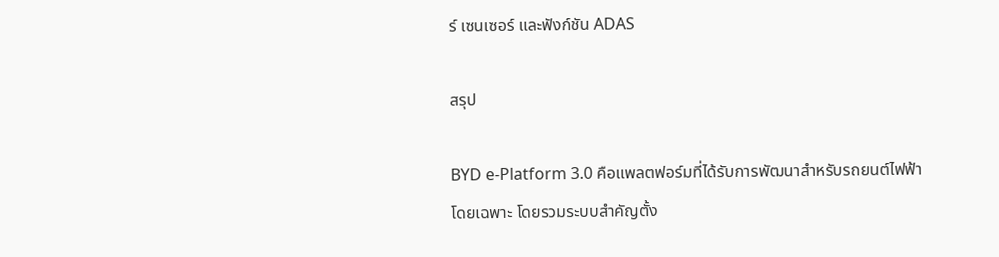ร์ เซนเซอร์ และฟังก์ชัน ADAS

สรุป

BYD e-Platform 3.0 คือแพลตฟอร์มที่ได้รับการพัฒนาสำหรับรถยนต์ไฟฟ้าโดยเฉพาะ โดยรวมระบบสำคัญตั้ง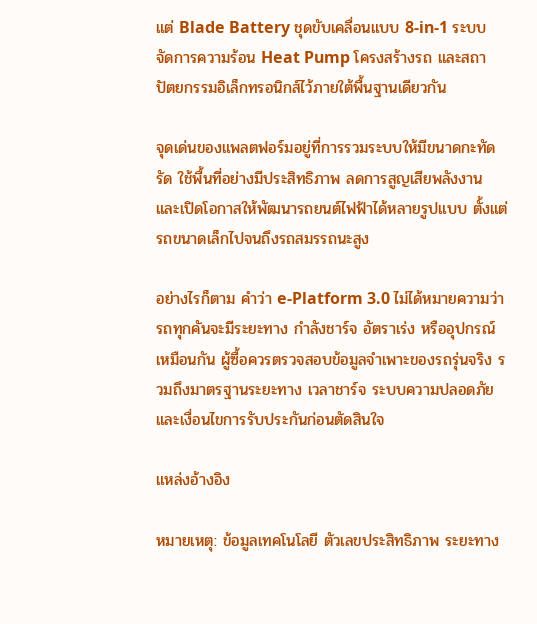แต่ Blade Battery ชุดขับเคลื่อนแบบ 8-in-1 ระบบจัดการความร้อน Heat Pump โครงสร้างรถ และสถาปัตยกรรมอิเล็กทรอนิกส์ไว้ภายใต้พื้นฐานเดียวกัน

จุดเด่นของแพลตฟอร์มอยู่ที่การรวมระบบให้มีขนาดกะทัดรัด ใช้พื้นที่อย่างมีประสิทธิภาพ ลดการสูญเสียพลังงาน และเปิดโอกาสให้พัฒนารถยนต์ไฟฟ้าได้หลายรูปแบบ ตั้งแต่รถขนาดเล็กไปจนถึงรถสมรรถนะสูง

อย่างไรก็ตาม คำว่า e-Platform 3.0 ไม่ได้หมายความว่ารถทุกคันจะมีระยะทาง กำลังชาร์จ อัตราเร่ง หรืออุปกรณ์เหมือนกัน ผู้ซื้อควรตรวจสอบข้อมูลจำเพาะของรถรุ่นจริง รวมถึงมาตรฐานระยะทาง เวลาชาร์จ ระบบความปลอดภัย และเงื่อนไขการรับประกันก่อนตัดสินใจ

แหล่งอ้างอิง

หมายเหตุ: ข้อมูลเทคโนโลยี ตัวเลขประสิทธิภาพ ระยะทาง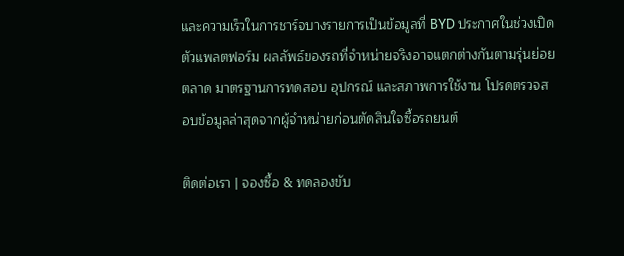และความเร็วในการชาร์จบางรายการเป็นข้อมูลที่ BYD ประกาศในช่วงเปิดตัวแพลตฟอร์ม ผลลัพธ์ของรถที่จำหน่ายจริงอาจแตกต่างกันตามรุ่นย่อย ตลาด มาตรฐานการทดสอบ อุปกรณ์ และสภาพการใช้งาน โปรดตรวจสอบข้อมูลล่าสุดจากผู้จำหน่ายก่อนตัดสินใจซื้อรถยนต์

ติดต่อเรา | จองซื้อ & ทดลองขับ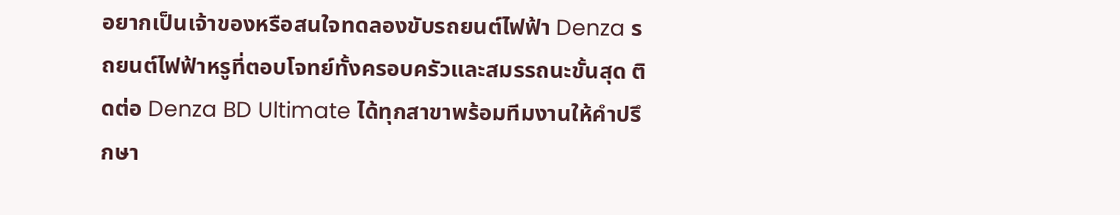อยากเป็นเจ้าของหรือสนใจทดลองขับรถยนต์ไฟฟ้า Denza รถยนต์ไฟฟ้าหรูที่ตอบโจทย์ทั้งครอบครัวและสมรรถนะขั้นสุด ติดต่อ Denza BD Ultimate ได้ทุกสาขาพร้อมทีมงานให้คำปรึกษา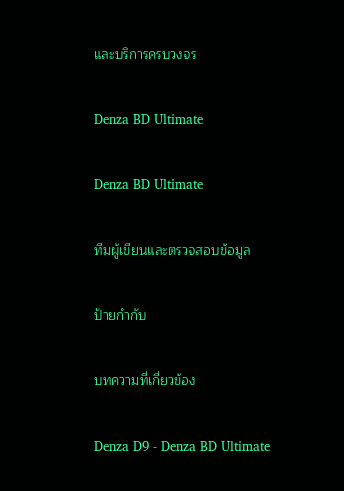และบริการครบวงจร

Denza BD Ultimate

Denza BD Ultimate

ทีมผู้เขียนและตรวจสอบข้อมูล

ป้ายกำกับ

บทความที่เกี่ยวข้อง

Denza D9 - Denza BD Ultimate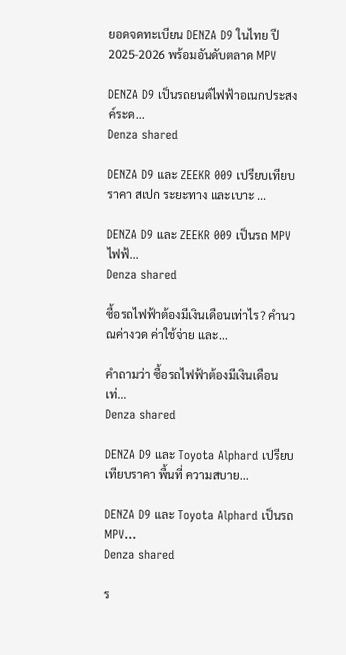ยอดจดทะเบียน DENZA D9 ในไทย ปี 2025-2026 พร้อมอันดับตลาด MPV

DENZA D9 เป็นรถยนต์ไฟฟ้าอเนกประสงค์ระด...
Denza shared

DENZA D9 และ ZEEKR 009 เปรียบเทียบราคา สเปก ระยะทาง และเบาะ ...

DENZA D9 และ ZEEKR 009 เป็นรถ MPV ไฟฟ้...
Denza shared

ซื้อรถไฟฟ้าต้องมีเงินเดือนเท่าไร? คำนวณค่างวด ค่าใช้จ่าย และ...

คำถามว่า ซื้อรถไฟฟ้าต้องมีเงินเดือนเท่...
Denza shared

DENZA D9 และ Toyota Alphard เปรียบเทียบราคา พื้นที่ ความสบาย...

DENZA D9 และ Toyota Alphard เป็นรถ MPV...
Denza shared

ร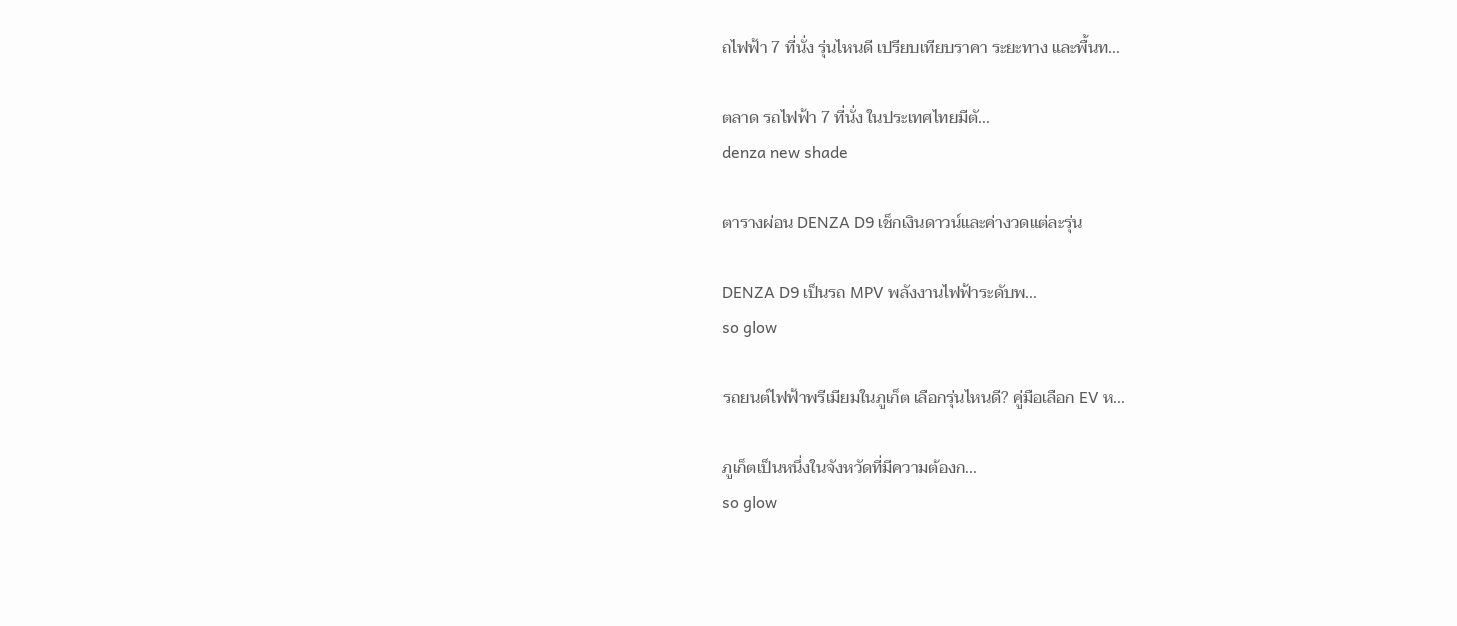ถไฟฟ้า 7 ที่นั่ง รุ่นไหนดี เปรียบเทียบราคา ระยะทาง และพื้นท...

ตลาด รถไฟฟ้า 7 ที่นั่ง ในประเทศไทยมีตั...
denza new shade

ตารางผ่อน DENZA D9 เช็กเงินดาวน์และค่างวดแต่ละรุ่น

DENZA D9 เป็นรถ MPV พลังงานไฟฟ้าระดับพ...
so glow

รถยนต์ไฟฟ้าพรีเมียมในภูเก็ต เลือกรุ่นไหนดี? คู่มือเลือก EV ห...

ภูเก็ตเป็นหนึ่งในจังหวัดที่มีความต้องก...
so glow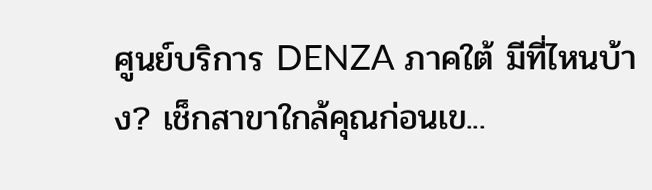ศูนย์บริการ DENZA ภาคใต้ มีที่ไหนบ้าง? เช็กสาขาใกล้คุณก่อนเข...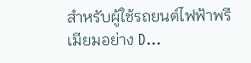สำหรับผู้ใช้รถยนต์ไฟฟ้าพรีเมียมอย่าง D...